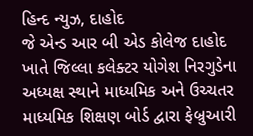હિન્દ ન્યુઝ, દાહોદ
જે એન્ડ આર બી એડ કોલેજ દાહોદ ખાતે જિલ્લા કલેક્ટર યોગેશ નિરગુડેના અધ્યક્ષ સ્થાને માધ્યમિક અને ઉચ્ચતર માધ્યમિક શિક્ષણ બોર્ડ દ્વારા ફેબ્રુઆરી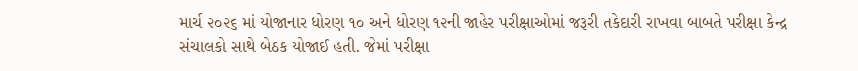માર્ચ ૨૦૨૬ માં યોજાનાર ધોરણ ૧૦ અને ધોરણ ૧૨ની જાહેર પરીક્ષાઓમાં જરૂરી તકેદારી રાખવા બાબતે પરીક્ષા કેન્દ્ર સંચાલકો સાથે બેઠક યોજાઈ હતી. જેમાં પરીક્ષા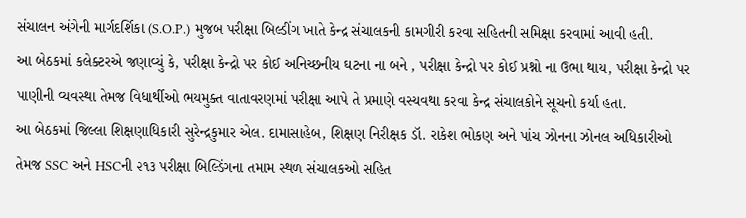સંચાલન અંગેની માર્ગદર્શિકા (S.O.P.) મુજબ પરીક્ષા બિલ્ડીંગ ખાતે કેન્દ્ર સંચાલકની કામગીરી કરવા સહિતની સમિક્ષા કરવામાં આવી હતી.
આ બેઠકમાં કલેક્ટરએ જણાવ્યું કે, પરીક્ષા કેન્દ્રો પર કોઈ અનિચ્છનીય ઘટના ના બને , પરીક્ષા કેન્દ્રો પર કોઈ પ્રશ્નો ના ઉભા થાય, પરીક્ષા કેન્દ્રો પર પાણીની વ્યવસ્થા તેમજ વિધાર્થીઓ ભયમુક્ત વાતાવરણમાં પરીક્ષા આપે તે પ્રમાણે વસ્યવથા કરવા કેન્દ્ર સંચાલકોને સૂચનો કર્યા હતા.
આ બેઠકમાં જિલ્લા શિક્ષણાધિકારી સુરેન્દ્રકુમાર એલ. દામાસાહેબ, શિક્ષણ નિરીક્ષક ડૉ. રાકેશ ભોકણ અને પાંચ ઝોનના ઝોનલ અધિકારીઓ તેમજ SSC અને HSCની ૨૧૩ પરીક્ષા બિલ્ડિંગના તમામ સ્થળ સંચાલકઓ સહિત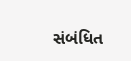સંબંધિત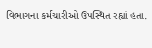વિભાગના કર્મચારીઓ ઉપસ્થિત રહ્યાં હતા.